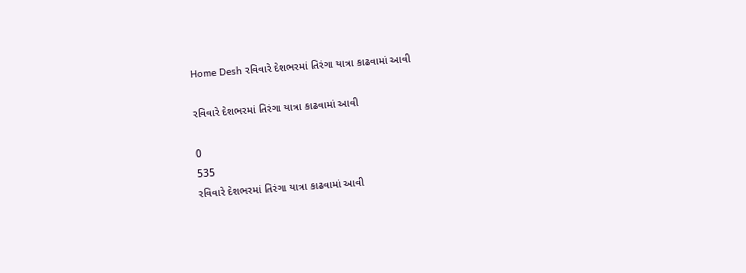Home Desh રવિવારે દેશભરમાં તિરંગા યાત્રા કાઢવામાં આવી

રવિવારે દેશભરમાં તિરંગા યાત્રા કાઢવામાં આવી

0
535
રવિવારે દેશભરમાં તિરંગા યાત્રા કાઢવામાં આવી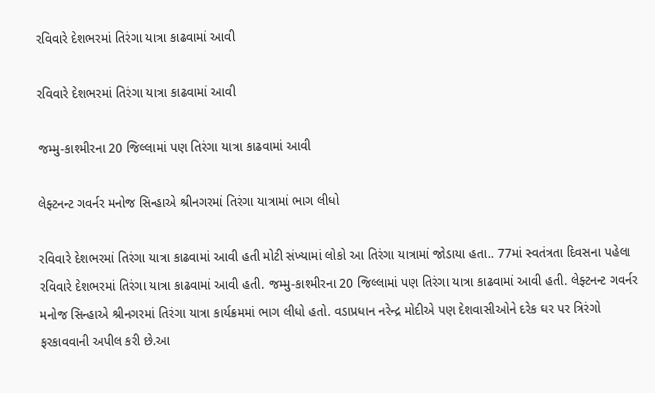રવિવારે દેશભરમાં તિરંગા યાત્રા કાઢવામાં આવી

રવિવારે દેશભરમાં તિરંગા યાત્રા કાઢવામાં આવી

જમ્મુ-કાશ્મીરના 20 જિલ્લામાં પણ તિરંગા યાત્રા કાઢવામાં આવી

લેફ્ટનન્ટ ગવર્નર મનોજ સિન્હાએ શ્રીનગરમાં તિરંગા યાત્રામાં ભાગ લીધો

રવિવારે દેશભરમાં તિરંગા યાત્રા કાઢવામાં આવી હતી મોટી સંખ્યામાં લોકો આ તિરંગા યાત્રામાં જોડાયા હતા.. 77માં સ્વતંત્રતા દિવસના પહેલા રવિવારે દેશભરમાં તિરંગા યાત્રા કાઢવામાં આવી હતી. જમ્મુ-કાશ્મીરના 20 જિલ્લામાં પણ તિરંગા યાત્રા કાઢવામાં આવી હતી. લેફ્ટનન્ટ ગવર્નર મનોજ સિન્હાએ શ્રીનગરમાં તિરંગા યાત્રા કાર્યક્રમમાં ભાગ લીધો હતો. વડાપ્રધાન નરેન્દ્ર મોદીએ પણ દેશવાસીઓને દરેક ઘર પર ત્રિરંગો ફરકાવવાની અપીલ કરી છે.આ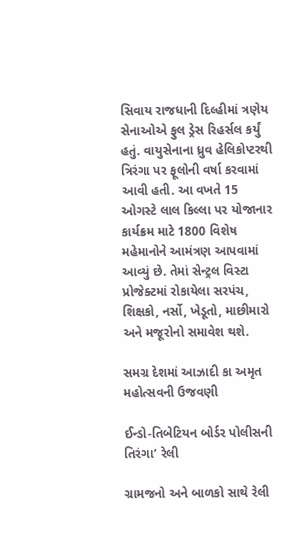સિવાય રાજધાની દિલ્હીમાં ત્રણેય સેનાઓએ ફુલ ડ્રેસ રિહર્સલ કર્યું હતું. વાયુસેનાના ધ્રુવ હેલિકોપ્ટરથી ત્રિરંગા પર ફૂલોની વર્ષા કરવામાં આવી હતી. આ વખતે 15 ઓગસ્ટે લાલ કિલ્લા પર યોજાનાર કાર્યક્રમ માટે 1800 વિશેષ મહેમાનોને આમંત્રણ આપવામાં આવ્યું છે. તેમાં સેન્ટ્રલ વિસ્ટા પ્રોજેક્ટમાં રોકાયેલા સરપંચ, શિક્ષકો, નર્સો, ખેડૂતો, માછીમારો અને મજૂરોનો સમાવેશ થશે.

સમગ્ર દેશમાં આઝાદી કા અમૃત મહોત્સવની ઉજવણી

ઈન્ડો-તિબેટિયન બોર્ડર પોલીસની  તિરંગા’ રેલી

ગ્રામજનો અને બાળકો સાથે રેલી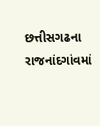છત્તીસગઢના રાજનાંદગાંવમાં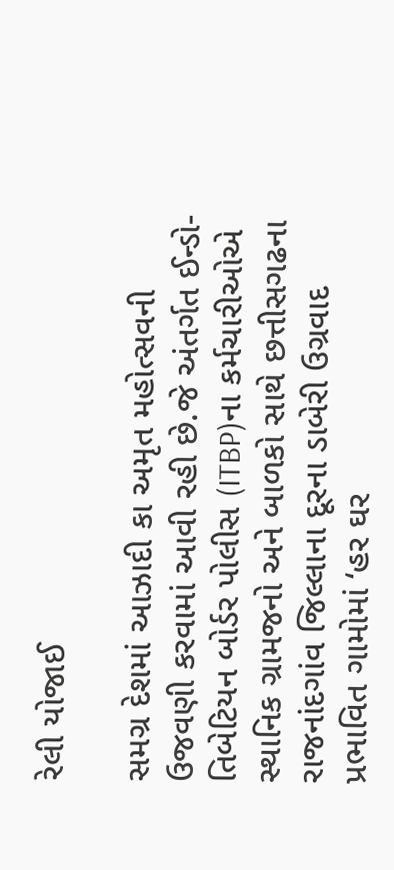રેલી યોજાઈ

સમગ્ર દેશમાં આઝાદી કા અમૃત મહોત્સવની ઉજવણી કરવામાં આવી રહી છે.જે અંતર્ગત ઈન્ડો-તિબેટિયન બોર્ડર પોલીસ (ITBP)ના કર્મચારીઓએ સ્થાનિક ગ્રામજનો અને બાળકો સાથે છત્તીસગઢના રાજનાંદગાંવ જિલ્લાના દૂરના ડાબેરી ઉગ્રવાદ પ્રભાવિત ગામોમાં ‘હર ઘર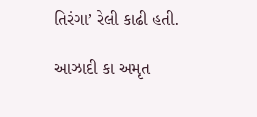તિરંગા’ રેલી કાઢી હતી.

આઝાદી કા અમૃત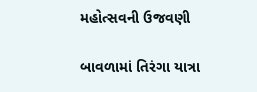મહોત્સવની ઉજવણી

બાવળામાં તિરંગા યાત્રા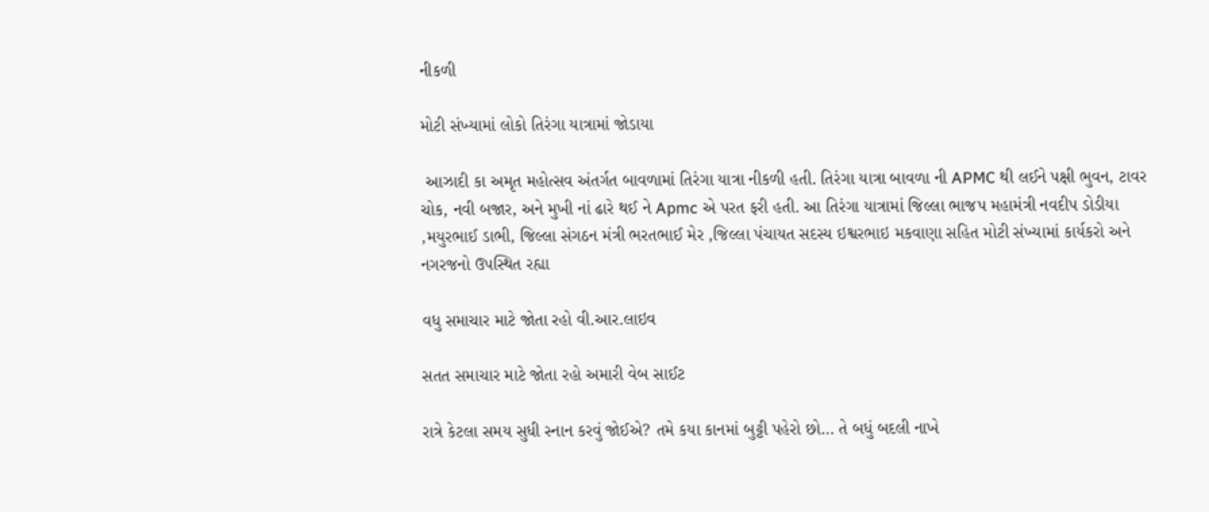નીકળી

મોટી સંખ્યામાં લોકો તિરંગા યાત્રામાં જોડાયા

 આઝાદી કા અમૃત મહોત્સવ અંતર્ગત બાવળામાં તિરંગા યાત્રા નીકળી હતી. તિરંગા યાત્રા બાવળા ની APMC થી લઈને પક્ષી ભુવન, ટાવર ચોક, નવી બજાર, અને મુખી નાં ઢારે થઈ ને Apmc એ પરત ફરી હતી. આ તિરંગા યાત્રામાં જિલ્લા ભાજપ મહામંત્રી નવદીપ ડોડીયા ,મયુરભાઈ ડાભી, જિલ્લા સંગઠન મંત્રી ભરતભાઈ મેર ,જિલ્લા પંચાયત સદસ્ય ઇશ્વરભાઇ મકવાણા સહિત મોટી સંખ્યામાં કાર્યકરો અને નગરજનો ઉપસ્થિત રહ્યા

વધુ સમાચાર માટે જોતા રહો વી.આર.લાઇવ

સતત સમાચાર માટે જોતા રહો અમારી વેબ સાઈટ

રાત્રે કેટલા સમય સુધી સ્નાન કરવું જોઈએ? તમે કયા કાનમાં બુટ્ટી પહેરો છો… તે બધું બદલી નાખે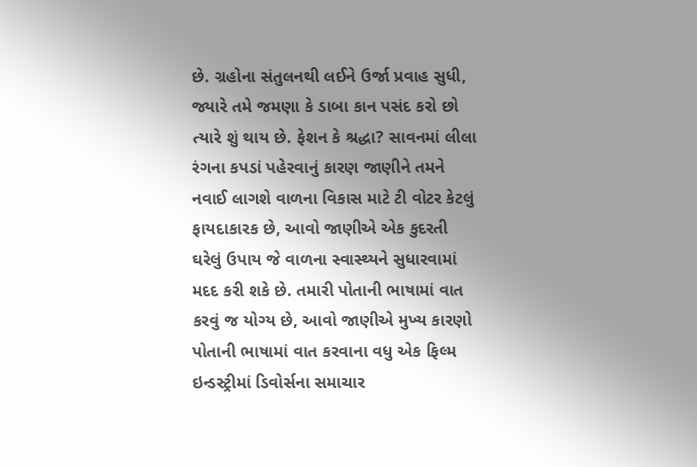છે. ગ્રહોના સંતુલનથી લઈને ઉર્જા પ્રવાહ સુધી, જ્યારે તમે જમણા કે ડાબા કાન પસંદ કરો છો ત્યારે શું થાય છે. ફેશન કે શ્રદ્ધા? સાવનમાં લીલા રંગના કપડાં પહેરવાનું કારણ જાણીને તમને નવાઈ લાગશે વાળના વિકાસ માટે ટી વોટર કેટલું ફાયદાકારક છે, આવો જાણીએ એક કુદરતી ઘરેલું ઉપાય જે વાળના સ્વાસ્થ્યને સુધારવામાં મદદ કરી શકે છે. તમારી પોતાની ભાષામાં વાત કરવું જ યોગ્ય છે, આવો જાણીએ મુખ્ય કારણો પોતાની ભાષામાં વાત કરવાના વધુ એક ફિલ્મ ઇન્ડસ્ટ્રીમાં ડિવોર્સના સમાચાર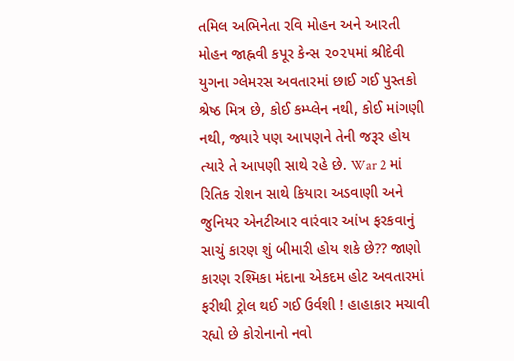તમિલ અભિનેતા રવિ મોહન અને આરતી મોહન જાહ્નવી કપૂર કેન્સ ૨૦૨૫માં શ્રીદેવી યુગના ગ્લેમરસ અવતારમાં છાઈ ગઈ પુસ્તકો શ્રેષ્ઠ મિત્ર છે, કોઈ કમ્પ્લેન નથી, કોઈ માંગણી નથી, જ્યારે પણ આપણને તેની જરૂર હોય ત્યારે તે આપણી સાથે રહે છે. War 2 માં રિતિક રોશન સાથે કિયારા અડવાણી અને જુનિયર એનટીઆર વારંવાર આંખ ફરકવાનું સાચું કારણ શું બીમારી હોય શકે છે?? જાણો કારણ રશ્મિકા મંદાના એકદમ હોટ અવતારમાં ફરીથી ટ્રોલ થઈ ગઈ ઉર્વશી ! હાહાકાર મચાવી રહ્યો છે કોરોનાનો નવો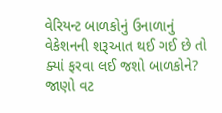વેરિયન્ટ બાળકોનું ઉનાળાનું વેકેશનની શરૂઆત થઈ ગઈ છે તો ક્યાં ફરવા લઈ જશો બાળકોને? જાણો વટ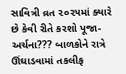સાવિત્રી વ્રત ૨૦૨૫માં ક્યારે છે કેવી રીતે કરશો પૂજા-અર્ચના??? બાળકોને રાત્રે ઊંઘાડવામાં તકલીફ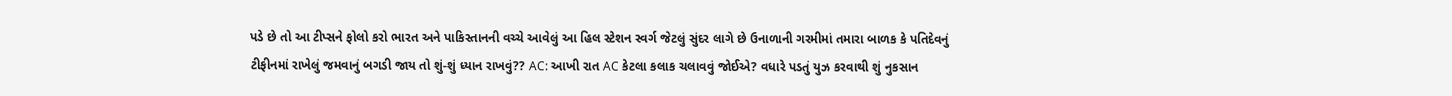પડે છે તો આ ટીપ્સને ફોલો કરો ભારત અને પાકિસ્તાનની વચ્ચે આવેલું આ હિલ સ્ટેશન સ્વર્ગ જેટલું સુંદર લાગે છે ઉનાળાની ગરમીમાં તમારા બાળક કે પતિદેવનું ટીફીનમાં રાખેલું જમવાનું બગડી જાય તો શું-શું ધ્યાન રાખવું?? AC: આખી રાત AC કેટલા કલાક ચલાવવું જોઈએ? વધારે પડતું યુઝ કરવાથી શું નુકસાન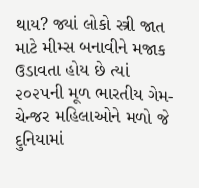થાય? જ્યાં લોકો સ્ત્રી જાત માટે મીમ્સ બનાવીને મજાક ઉડાવતા હોય છે ત્યાં ૨૦૨૫ની મૂળ ભારતીય ગેમ-ચેન્જર મહિલાઓને મળો જે દુનિયામાં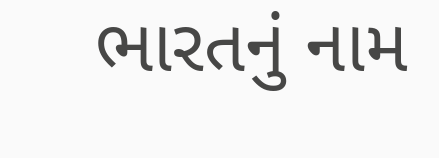ભારતનું નામ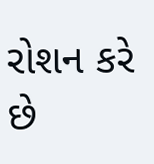રોશન કરે છે